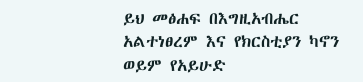ይህ መፅሐፍ በእግዚአብሔር አልተነፀረም እና የክርስቲያን ካኖን ወይም የአይሁድ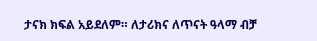ታናክ ክፍል አይደለም። ለታሪክና ለጥናት ዓላማ ብቻ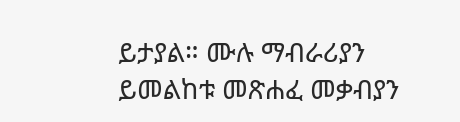ይታያል። ሙሉ ማብራሪያን ይመልከቱ መጽሐፈ መቃብያን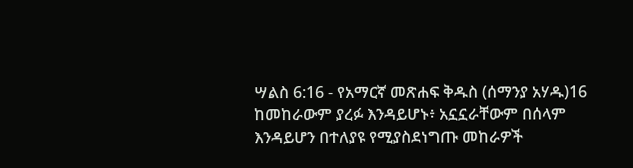ሣልስ 6:16 - የአማርኛ መጽሐፍ ቅዱስ (ሰማንያ አሃዱ)16 ከመከራውም ያረፉ እንዳይሆኑ፥ አኗኗራቸውም በሰላም እንዳይሆን በተለያዩ የሚያስደነግጡ መከራዎች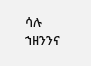ሳሉ ኀዘንንና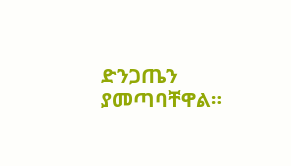ድንጋጤን ያመጣባቸዋል።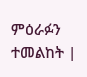ምዕራፉን ተመልከት |